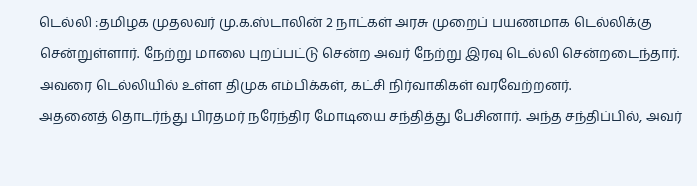டெல்லி :தமிழக முதலவர் மு.க.ஸ்டாலின் 2 நாட்கள் அரசு முறைப் பயணமாக டெல்லிக்கு சென்றுள்ளார். நேற்று மாலை புறப்பட்டு சென்ற அவர் நேற்று இரவு டெல்லி சென்றடைந்தார். அவரை டெல்லியில் உள்ள திமுக எம்பிக்கள், கட்சி நிர்வாகிகள் வரவேற்றனர்.
அதனைத் தொடர்ந்து பிரதமர் நரேந்திர மோடியை சந்தித்து பேசினார். அந்த சந்திப்பில், அவர்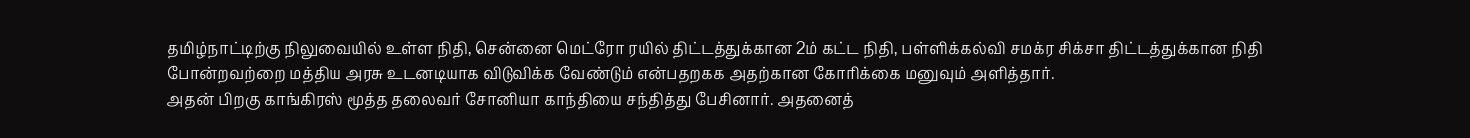தமிழ்நாட்டிற்கு நிலுவையில் உள்ள நிதி, சென்னை மெட்ரோ ரயில் திட்டத்துக்கான 2ம் கட்ட நிதி, பள்ளிக்கல்வி சமக்ர சிக்சா திட்டத்துக்கான நிதி போன்றவற்றை மத்திய அரசு உடனடியாக விடுவிக்க வேண்டும் என்பதறகக அதற்கான கோரிக்கை மனுவும் அளித்தார்.
அதன் பிறகு காங்கிரஸ் மூத்த தலைவர் சோனியா காந்தியை சந்தித்து பேசினார். அதனைத்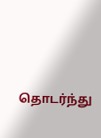தொடர்ந்து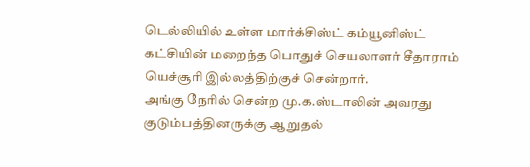டெல்லியில் உள்ள மார்க்சிஸ்ட் கம்யூனிஸ்ட் கட்சியின் மறைந்த பொதுச் செயலாளர் சீதாராம் யெச்சூரி இல்லத்திற்குச் சென்றார்.
அங்கு நேரில் சென்ற மு.க.ஸ்டாலின் அவரது குடும்பத்தினருக்கு ஆறுதல்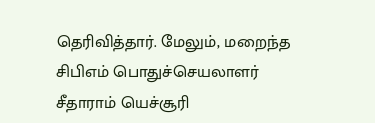தெரிவித்தார். மேலும், மறைந்த சிபிஎம் பொதுச்செயலாளர் சீதாராம் யெச்சூரி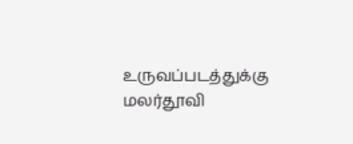உருவப்படத்துக்கு மலர்தூவி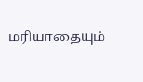மரியாதையும்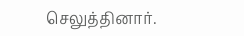செலுத்தினார்.